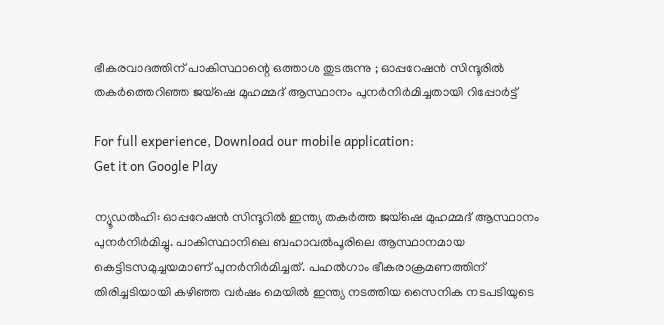ഭീകരവാദത്തിന് പാകിസ്ഥാന്റെ ഒത്താശ തുടരുന്നു ; ഓപ്പറേഷൻ സിന്ദൂരിൽ തകർത്തെറിഞ്ഞ ജയ്ഷെ മുഹമ്മദ് ആസ്ഥാനം പുനർനിർമിച്ചതായി റിപ്പോർട്ട്

For full experience, Download our mobile application:
Get it on Google Play

ന്യൂഡല്‍ഹി: ഓപ്പറേഷന്‍ സിന്ദൂറില്‍ ഇന്ത്യ തകര്‍ത്ത ജയ്‌ഷെ മുഹമ്മദ് ആസ്ഥാനം പുനര്‍നിര്‍മിച്ചു. പാകിസ്ഥാനിലെ ബഹാവല്‍പൂരിലെ ആസ്ഥാനമായ കെട്ടിടസമുച്ചയമാണ് പുനര്‍നിര്‍മിച്ചത്. പഹല്‍ഗാം ഭീകരാക്രമണത്തിന് തിരിച്ചടിയായി കഴിഞ്ഞ വര്‍ഷം മെയിൽ ഇന്ത്യ നടത്തിയ സൈനിക നടപടിയുടെ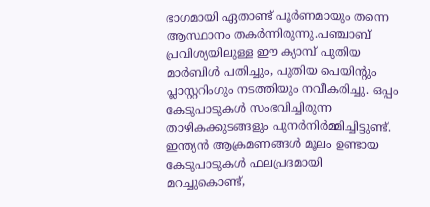ഭാഗമായി ഏതാണ്ട് പൂര്‍ണമായും തന്നെ ആസ്ഥാനം തകര്‍ന്നിരുന്നു.പഞ്ചാബ് പ്രവിശ്യയിലുള്ള ഈ ക്യാമ്പ് പുതിയ മാര്‍ബിള്‍ പതിച്ചും, പുതിയ പെയിന്റും പ്ലാസ്റ്ററിംഗും നടത്തിയും നവീകരിച്ചു. ഒപ്പം കേടുപാടുകള്‍ സംഭവിച്ചിരുന്ന താഴികക്കുടങ്ങളും പുനര്‍നിര്‍മ്മിച്ചിട്ടുണ്ട്. ഇന്ത്യന്‍ ആക്രമണങ്ങള്‍ മൂലം ഉണ്ടായ കേടുപാടുകള്‍ ഫലപ്രദമായി മറച്ചുകൊണ്ട്,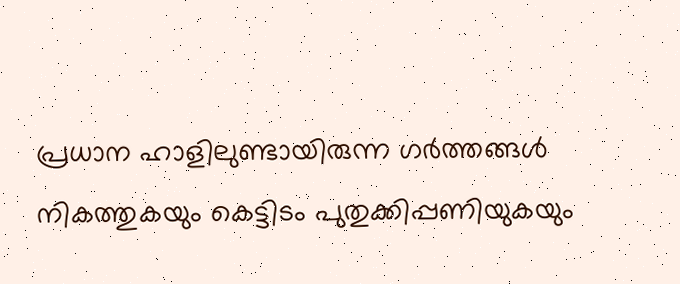പ്രധാന ഹാളിലുണ്ടായിരുന്ന ഗര്‍ത്തങ്ങള്‍ നികത്തുകയും കെട്ടിടം പുതുക്കിപ്പണിയുകയും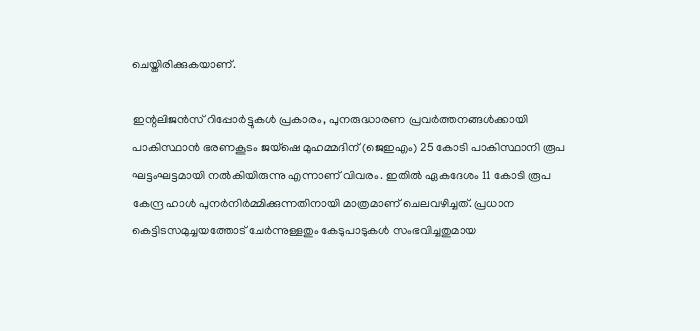ചെയ്തിരിക്കുകയാണ്.

ഇന്റലിജന്‍സ് റിപ്പോര്‍ട്ടുകള്‍ പ്രകാരം, പുനരുദ്ധാരണ പ്രവര്‍ത്തനങ്ങള്‍ക്കായി പാകിസ്ഥാന്‍ ഭരണകൂടം ജയ്‌ഷെ മുഹമ്മദിന് (ജെഇഎം) 25 കോടി പാകിസ്ഥാനി രൂപ ഘട്ടംഘട്ടമായി നല്‍കിയിരുന്നു എന്നാണ് വിവരം. ഇതില്‍ ഏകദേശം 11 കോടി രൂപ കേന്ദ്ര ഹാള്‍ പുനര്‍നിര്‍മ്മിക്കുന്നതിനായി മാത്രമാണ് ചെലവഴിച്ചത്. പ്രധാന കെട്ടിടസമുച്ചയത്തോട് ചേര്‍ന്നുള്ളതും കേടുപാടുകള്‍ സംഭവിച്ചതുമായ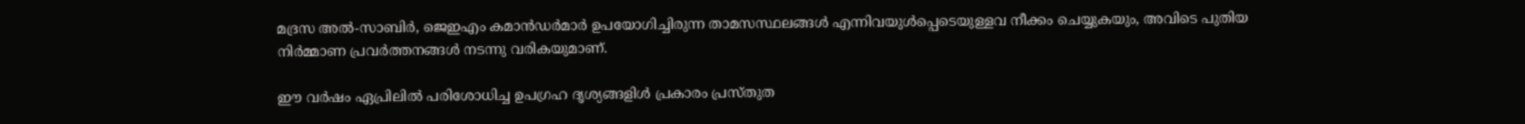മദ്രസ അല്‍-സാബിര്‍, ജെഇഎം കമാന്‍ഡര്‍മാര്‍ ഉപയോഗിച്ചിരുന്ന താമസസ്ഥലങ്ങള്‍ എന്നിവയുള്‍പ്പെടെയുള്ളവ നീക്കം ചെയ്യുകയും, അവിടെ പുതിയ നിര്‍മ്മാണ പ്രവര്‍ത്തനങ്ങള്‍ നടന്നു വരികയുമാണ്.

ഈ വര്‍ഷം ഏപ്രിലില്‍ പരിശോധിച്ച ഉപഗ്രഹ ദൃശ്യങ്ങളിള്‍ പ്രകാരം പ്രസ്തുത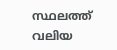സ്ഥലത്ത് വലിയ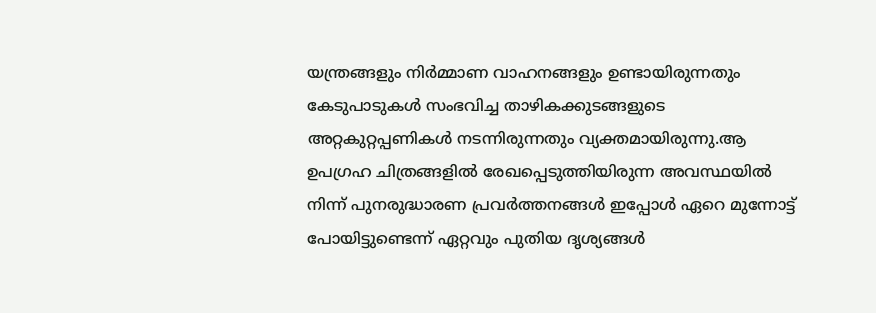യന്ത്രങ്ങളും നിര്‍മ്മാണ വാഹനങ്ങളും ഉണ്ടായിരുന്നതും കേടുപാടുകള്‍ സംഭവിച്ച താഴികക്കുടങ്ങളുടെ അറ്റകുറ്റപ്പണികള്‍ നടന്നിരുന്നതും വ്യക്തമായിരുന്നു.ആ ഉപഗ്രഹ ചിത്രങ്ങളില്‍ രേഖപ്പെടുത്തിയിരുന്ന അവസ്ഥയില്‍ നിന്ന് പുനരുദ്ധാരണ പ്രവര്‍ത്തനങ്ങള്‍ ഇപ്പോള്‍ ഏറെ മുന്നോട്ട് പോയിട്ടുണ്ടെന്ന് ഏറ്റവും പുതിയ ദൃശ്യങ്ങള്‍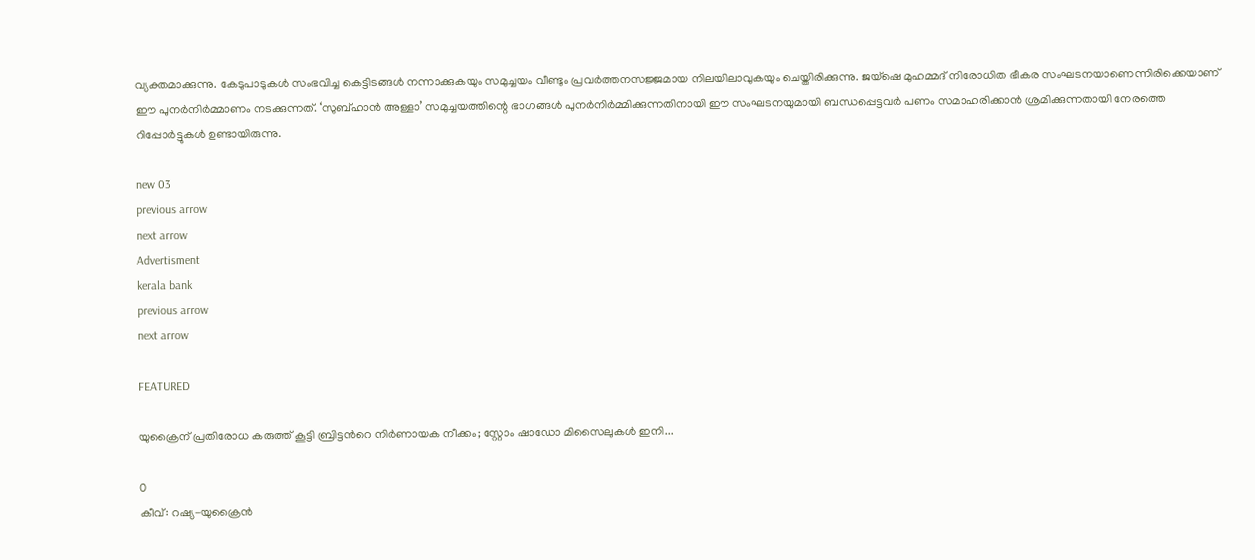വ്യക്തമാക്കുന്നു. കേടുപാടുകള്‍ സംഭവിച്ച കെട്ടിടങ്ങള്‍ നന്നാക്കുകയും സമുച്ചയം വീണ്ടും പ്രവര്‍ത്തനസജ്ജമായ നിലയിലാവുകയും ചെയ്തിരിക്കുന്നു. ജയ്‌ഷെ മുഹമ്മദ് നിരോധിത ഭീകര സംഘടനയാണെന്നിരിക്കെയാണ് ഈ പുനര്‍നിര്‍മ്മാണം നടക്കുന്നത്. ‘സുബ്ഹാന്‍ അള്ളാ’ സമുച്ചയത്തിന്റെ ഭാഗങ്ങള്‍ പുനര്‍നിര്‍മ്മിക്കുന്നതിനായി ഈ സംഘടനയുമായി ബന്ധപ്പെട്ടവര്‍ പണം സമാഹരിക്കാന്‍ ശ്രമിക്കുന്നതായി നേരത്തെ റിപ്പോര്‍ട്ടുകള്‍ ഉണ്ടായിരുന്നു.

new 03
previous arrow
next arrow
Advertisment
kerala bank
previous arrow
next arrow

FEATURED

യുക്രൈന് പ്രതിരോധ കരുത്ത് കൂട്ടി ബ്രിട്ടൻറെ നിർണായക നീക്കം; സ്റ്റോം ഷാഡോ മിസൈലുകൾ ഇനി...

0
കീവ്: റഷ്യ-യുക്രൈൻ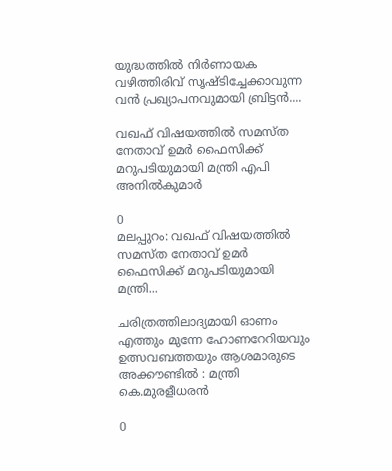യുദ്ധത്തിൽ നിർണായക വഴിത്തിരിവ് സൃഷ്ടിച്ചേക്കാവുന്ന വൻ പ്രഖ്യാപനവുമായി ബ്രിട്ടൻ....

വഖഫ് വിഷയത്തിൽ സമസ്ത നേതാവ് ഉമർ ഫൈസിക്ക് മറുപടിയുമായി മന്ത്രി എപി അനിൽകുമാർ

0
മലപ്പുറം: വഖഫ് വിഷയത്തിൽ സമസ്ത നേതാവ് ഉമർ ഫൈസിക്ക് മറുപടിയുമായി മന്ത്രി...

ചരിത്രത്തിലാദ്യമായി ഓണം എത്തും മുന്നേ ഹോണറേറിയവും ഉത്സവബത്തയും ആശമാരുടെ അക്കൗണ്ടിൽ : മന്ത്രി കെ.മുരളീധരൻ

0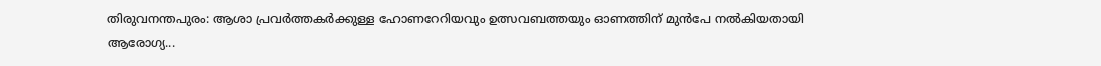തിരുവനന്തപുരം: ആശാ പ്രവർത്തകർക്കുള്ള ഹോണറേറിയവും ഉത്സവബത്തയും ഓണത്തിന് മുൻപേ നൽകിയതായി ആരോഗ്യ...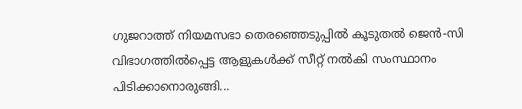ഗുജറാത്ത് നിയമസഭാ തെരഞ്ഞെടുപ്പിൽ കൂടുതൽ ജെൻ-സി വിഭാഗത്തിൽപ്പെട്ട ആളുകൾക്ക് സീറ്റ് നൽകി സംസ്ഥാനം പിടിക്കാനൊരുങ്ങി...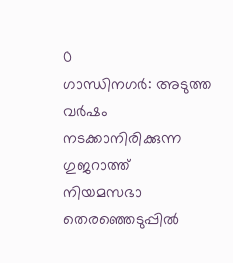0
ഗാന്ധിനഗര്‍: അടുത്ത വർഷം നടക്കാനിരിക്കുന്ന ഗുജറാത്ത് നിയമസഭാ തെരഞ്ഞെടുപ്പിൽ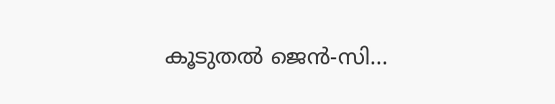കൂടുതൽ ജെൻ-സി...